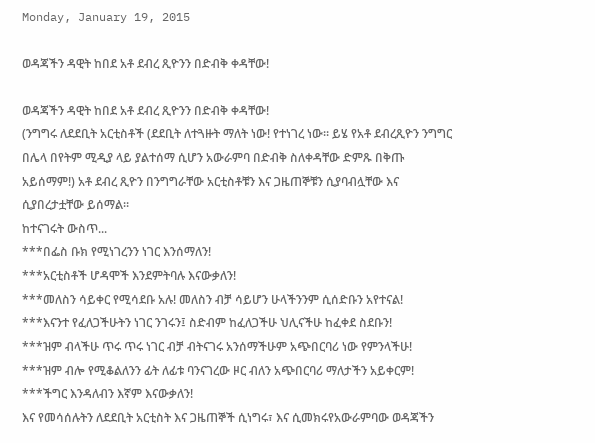Monday, January 19, 2015

ወዳጃችን ዳዊት ከበደ አቶ ደብረ ጺዮንን በድብቅ ቀዳቸው!

ወዳጃችን ዳዊት ከበደ አቶ ደብረ ጺዮንን በድብቅ ቀዳቸው!
(ንግግሩ ለደደቢት አርቲስቶች (ደደቢት ለተጓዙት ማለት ነው! የተነገረ ነው። ይሄ የአቶ ደብረጺዮን ንግግር በሌላ በየትም ሚዲያ ላይ ያልተሰማ ሲሆን አውራምባ በድብቅ ስለቀዳቸው ድምጹ በቅጡ አይሰማም!) አቶ ደብረ ጺዮን በንግግራቸው አርቲስቶቹን እና ጋዜጠኞቹን ሲያባብሏቸው እና ሲያበረታቷቸው ይሰማል።
ከተናገሩት ውስጥ...
***በፌስ ቡክ የሚነገረንን ነገር እንሰማለን!
***አርቲስቶች ሆዳሞች እንደምትባሉ እናውቃለን!
***መለስን ሳይቀር የሚሳደቡ አሉ! መለስን ብቻ ሳይሆን ሁላችንንም ሲሰድቡን አየተናል!
***እናንተ የፈለጋችሁትን ነገር ንገሩን፤ ስድብም ከፈለጋችሁ ህሊናችሁ ከፈቀደ ስደቡን!
***ዝም ብላችሁ ጥሩ ጥሩ ነገር ብቻ ብትናገሩ አንሰማችሁም አጭበርባሪ ነው የምንላችሁ!
***ዝም ብሎ የሚቆልለንን ፊት ለፊቱ ባንናገረው ዞር ብለን አጭበርባሪ ማለታችን አይቀርም!
***ችግር እንዳለብን እኛም እናውቃለን!
እና የመሳሰሉትን ለደደቢት አርቲስት እና ጋዜጠኞች ሲነግሩ፣ እና ሲመክሩየአውራምባው ወዳጃችን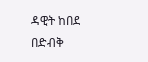ዳዊት ከበደ በድብቅ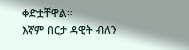ቀድቷቸዋል።
እኛም በርታ ዳዊት ብለን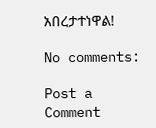አበረታተነዋል!

No comments:

Post a Comment